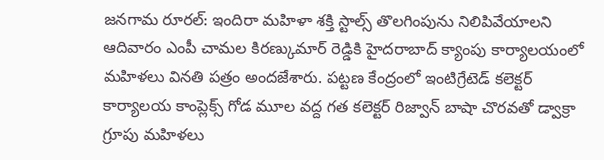జనగామ రూరల్: ఇందిరా మహిళా శక్తి స్టాల్స్ తొలగింపును నిలిపివేయాలని ఆదివారం ఎంపీ చామల కిరణ్కుమార్ రెడ్డికి హైదరాబాద్ క్యాంపు కార్యాలయంలో మహిళలు వినతి పత్రం అందజేశారు. పట్టణ కేంద్రంలో ఇంటిగ్రేటెడ్ కలెక్టర్ కార్యాలయ కాంప్లెక్స్ గోడ మూల వద్ద గత కలెక్టర్ రిజ్వాన్ బాషా చొరవతో డ్వాక్రా గ్రూపు మహిళలు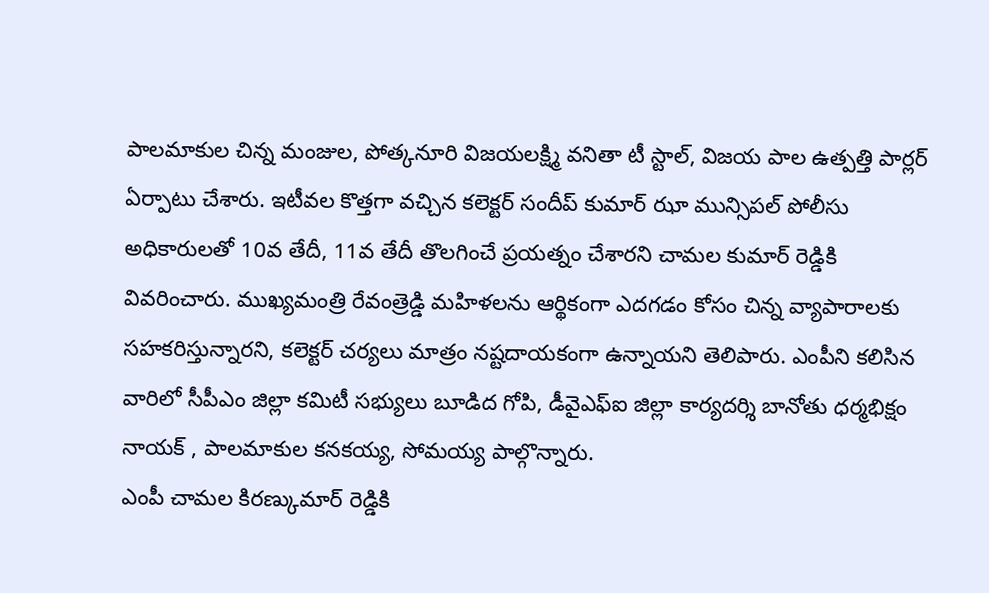పాలమాకుల చిన్న మంజుల, పోత్కనూరి విజయలక్ష్మి వనితా టీ స్టాల్, విజయ పాల ఉత్పత్తి పార్లర్ ఏర్పాటు చేశారు. ఇటీవల కొత్తగా వచ్చిన కలెక్టర్ సందీప్ కుమార్ ఝా మున్సిపల్ పోలీసు అధికారులతో 10వ తేదీ, 11వ తేదీ తొలగించే ప్రయత్నం చేశారని చామల కుమార్ రెడ్డికి వివరించారు. ముఖ్యమంత్రి రేవంత్రెడ్డి మహిళలను ఆర్థికంగా ఎదగడం కోసం చిన్న వ్యాపారాలకు సహకరిస్తున్నారని, కలెక్టర్ చర్యలు మాత్రం నష్టదాయకంగా ఉన్నాయని తెలిపారు. ఎంపీని కలిసిన వారిలో సీపీఎం జిల్లా కమిటీ సభ్యులు బూడిద గోపి, డీవైఎఫ్ఐ జిల్లా కార్యదర్శి బానోతు ధర్మభిక్షం నాయక్ , పాలమాకుల కనకయ్య, సోమయ్య పాల్గొన్నారు.
ఎంపీ చామల కిరణ్కుమార్ రెడ్డికి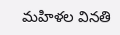మహిళల వినతి